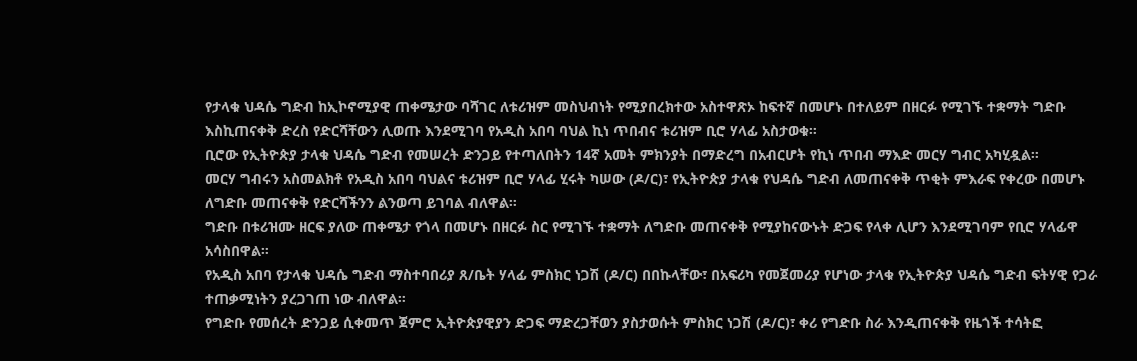የታላቁ ህዳሴ ግድብ ከኢኮኖሚያዊ ጠቀሜታው ባሻገር ለቱሪዝም መስህብነት የሚያበረክተው አስተዋጽኦ ከፍተኛ በመሆኑ በተለይም በዘርፉ የሚገኙ ተቋማት ግድቡ እስኪጠናቀቅ ድረስ የድርሻቸውን ሊወጡ እንደሚገባ የአዲስ አበባ ባህል ኪነ ጥበብና ቱሪዝም ቢሮ ሃላፊ አስታወቁ።
ቢሮው የኢትዮጵያ ታላቁ ህዳሴ ግድብ የመሠረት ድንጋይ የተጣለበትን 14ኛ አመት ምክንያት በማድረግ በአብርሆት የኪነ ጥበብ ማእድ መርሃ ግብር አካሂዷል።
መርሃ ግብሩን አስመልክቶ የአዲስ አበባ ባህልና ቱሪዝም ቢሮ ሃላፊ ሂሩት ካሠው (ዶ/ር)፣ የኢትዮጵያ ታላቁ የህዳሴ ግድብ ለመጠናቀቅ ጥቂት ምእራፍ የቀረው በመሆኑ ለግድቡ መጠናቀቅ የድርሻችንን ልንወጣ ይገባል ብለዋል።
ግድቡ በቱሪዝሙ ዘርፍ ያለው ጠቀሜታ የጎላ በመሆኑ በዘርፉ ስር የሚገኙ ተቋማት ለግድቡ መጠናቀቅ የሚያከናውኑት ድጋፍ የላቀ ሊሆን እንደሚገባም የቢሮ ሃላፊዋ አሳስበዋል።
የአዲስ አበባ የታላቁ ህዳሴ ግድብ ማስተባበሪያ ጸ/ቤት ሃላፊ ምስክር ነጋሽ (ዶ/ር) በበኩላቸው፣ በአፍሪካ የመጀመሪያ የሆነው ታላቁ የኢትዮጵያ ህዳሴ ግድብ ፍትሃዊ የጋራ ተጠቃሚነትን ያረጋገጠ ነው ብለዋል።
የግድቡ የመሰረት ድንጋይ ሲቀመጥ ጀምሮ ኢትዮጵያዊያን ድጋፍ ማድረጋቸወን ያስታወሱት ምስክር ነጋሽ (ዶ/ር)፣ ቀሪ የግድቡ ስራ እንዲጠናቀቅ የዜጎች ተሳትፎ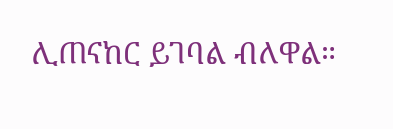ሊጠናከር ይገባል ብለዋል።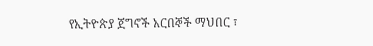የኢትዮጵያ ጀግኖች አርበኞች ማህበር ፣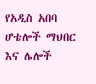የአዲስ አበባ ሆቴሎች ማህበር እና ሌሎች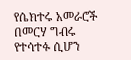የሴክተሩ አመራሮች በመርሃ ግብሩ የተሳተፉ ሲሆን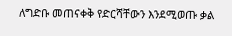ለግድቡ መጠናቀቅ የድርሻቸውን እንደሚወጡ ቃል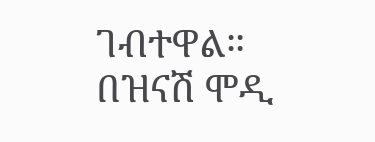ገብተዋል።
በዝናሽ ሞዲ